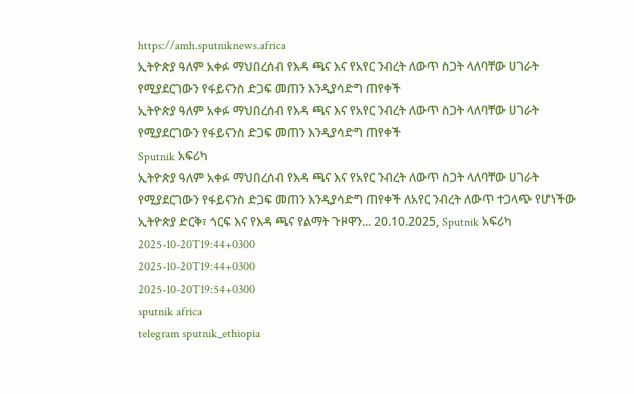https://amh.sputniknews.africa
ኢትዮጵያ ዓለም አቀፉ ማህበረሰብ የእዳ ጫና እና የአየር ንብረት ለውጥ ስጋት ላለባቸው ሀገራት የሚያደርገውን የፋይናንስ ድጋፍ መጠን እንዲያሳድግ ጠየቀች
ኢትዮጵያ ዓለም አቀፉ ማህበረሰብ የእዳ ጫና እና የአየር ንብረት ለውጥ ስጋት ላለባቸው ሀገራት የሚያደርገውን የፋይናንስ ድጋፍ መጠን እንዲያሳድግ ጠየቀች
Sputnik አፍሪካ
ኢትዮጵያ ዓለም አቀፉ ማህበረሰብ የእዳ ጫና እና የአየር ንብረት ለውጥ ስጋት ላለባቸው ሀገራት የሚያደርገውን የፋይናንስ ድጋፍ መጠን እንዲያሳድግ ጠየቀች ለአየር ንብረት ለውጥ ተጋላጭ የሆነችው ኢትዮጵያ ድርቅ፣ ጎርፍ እና የእዳ ጫና የልማት ጉዞዋን... 20.10.2025, Sputnik አፍሪካ
2025-10-20T19:44+0300
2025-10-20T19:44+0300
2025-10-20T19:54+0300
sputnik africa
telegram sputnik_ethiopia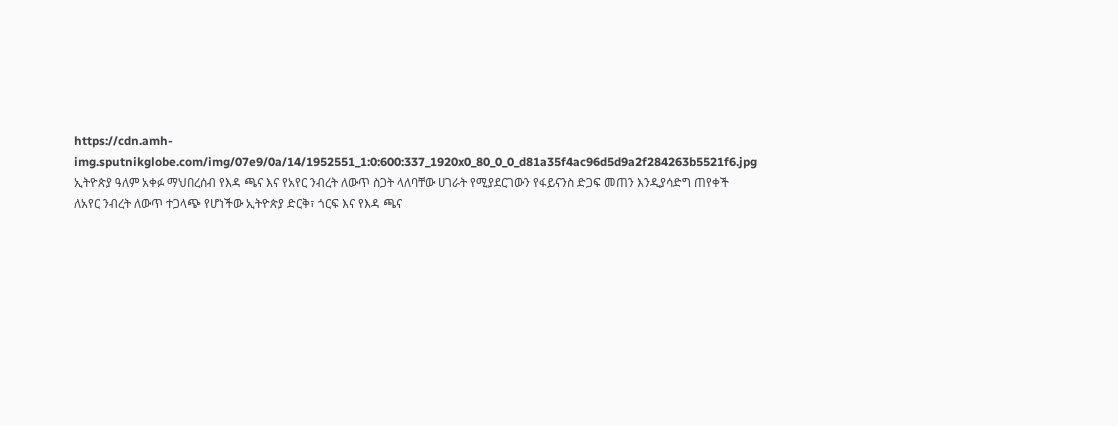https://cdn.amh-img.sputnikglobe.com/img/07e9/0a/14/1952551_1:0:600:337_1920x0_80_0_0_d81a35f4ac96d5d9a2f284263b5521f6.jpg
ኢትዮጵያ ዓለም አቀፉ ማህበረሰብ የእዳ ጫና እና የአየር ንብረት ለውጥ ስጋት ላለባቸው ሀገራት የሚያደርገውን የፋይናንስ ድጋፍ መጠን እንዲያሳድግ ጠየቀች ለአየር ንብረት ለውጥ ተጋላጭ የሆነችው ኢትዮጵያ ድርቅ፣ ጎርፍ እና የእዳ ጫና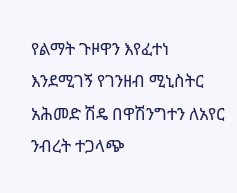የልማት ጉዞዋን እየፈተነ እንደሚገኝ የገንዘብ ሚኒስትር አሕመድ ሽዴ በዋሽንግተን ለአየር ንብረት ተጋላጭ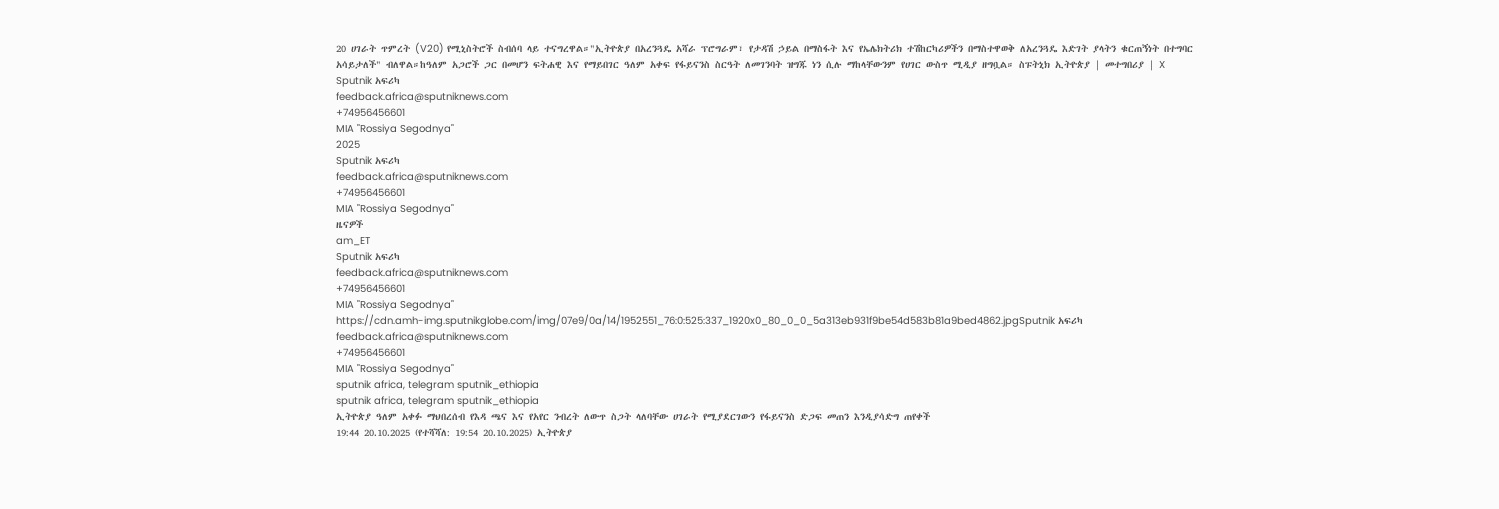20 ሀገራት ጥምረት (V20) የሚኒስትሮች ስብሰባ ላይ ተናግረዋል።"ኢትዮጵያ በአረንጓዴ አሻራ ፕሮግራም፣ የታዳሽ ኃይል በማስፋት እና የኤሌክትሪክ ተሽከርካሪዎችን በማስተዋወቅ ለአረንጓዴ እድገት ያላትን ቁርጠኝነት በተግባር አሳይታለች" ብለዋል።ከዓለም አጋሮች ጋር በመሆን ፍትሐዊ እና የማይበገር ዓለም አቀፍ የፋይናንስ ስርዓት ለመገንባት ዝግጁ ነን ሲሉ ማከላቸውንም የሀገር ውስጥ ሚዲያ ዘግቧል። ስፑትኒክ ኢትዮጵያ | መተግበሪያ | X
Sputnik አፍሪካ
feedback.africa@sputniknews.com
+74956456601
MIA "Rossiya Segodnya"
2025
Sputnik አፍሪካ
feedback.africa@sputniknews.com
+74956456601
MIA "Rossiya Segodnya"
ዜናዎች
am_ET
Sputnik አፍሪካ
feedback.africa@sputniknews.com
+74956456601
MIA "Rossiya Segodnya"
https://cdn.amh-img.sputnikglobe.com/img/07e9/0a/14/1952551_76:0:525:337_1920x0_80_0_0_5a313eb931f9be54d583b81a9bed4862.jpgSputnik አፍሪካ
feedback.africa@sputniknews.com
+74956456601
MIA "Rossiya Segodnya"
sputnik africa, telegram sputnik_ethiopia
sputnik africa, telegram sputnik_ethiopia
ኢትዮጵያ ዓለም አቀፉ ማህበረሰብ የእዳ ጫና እና የአየር ንብረት ለውጥ ስጋት ላለባቸው ሀገራት የሚያደርገውን የፋይናንስ ድጋፍ መጠን እንዲያሳድግ ጠየቀች
19:44 20.10.2025 (የተሻሻለ: 19:54 20.10.2025) ኢትዮጵያ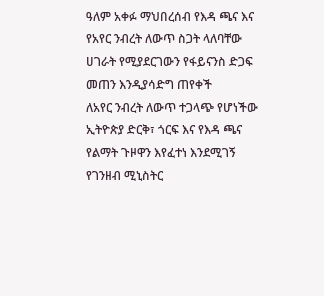ዓለም አቀፉ ማህበረሰብ የእዳ ጫና እና የአየር ንብረት ለውጥ ስጋት ላለባቸው ሀገራት የሚያደርገውን የፋይናንስ ድጋፍ መጠን እንዲያሳድግ ጠየቀች
ለአየር ንብረት ለውጥ ተጋላጭ የሆነችው ኢትዮጵያ ድርቅ፣ ጎርፍ እና የእዳ ጫና የልማት ጉዞዋን እየፈተነ እንደሚገኝ የገንዘብ ሚኒስትር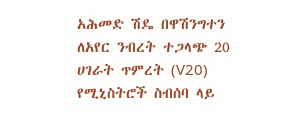አሕመድ ሽዴ በዋሽንግተን ለአየር ንብረት ተጋላጭ 20 ሀገራት ጥምረት (V20) የሚኒስትሮች ስብሰባ ላይ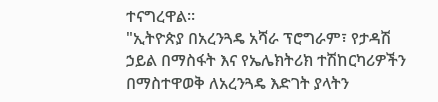ተናግረዋል።
"ኢትዮጵያ በአረንጓዴ አሻራ ፕሮግራም፣ የታዳሽ ኃይል በማስፋት እና የኤሌክትሪክ ተሽከርካሪዎችን በማስተዋወቅ ለአረንጓዴ እድገት ያላትን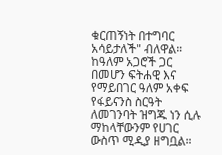ቁርጠኝነት በተግባር አሳይታለች" ብለዋል።
ከዓለም አጋሮች ጋር በመሆን ፍትሐዊ እና የማይበገር ዓለም አቀፍ የፋይናንስ ስርዓት ለመገንባት ዝግጁ ነን ሲሉ ማከላቸውንም የሀገር ውስጥ ሚዲያ ዘግቧል።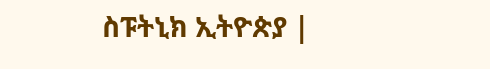ስፑትኒክ ኢትዮጵያ |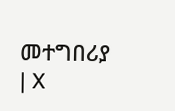መተግበሪያ | X